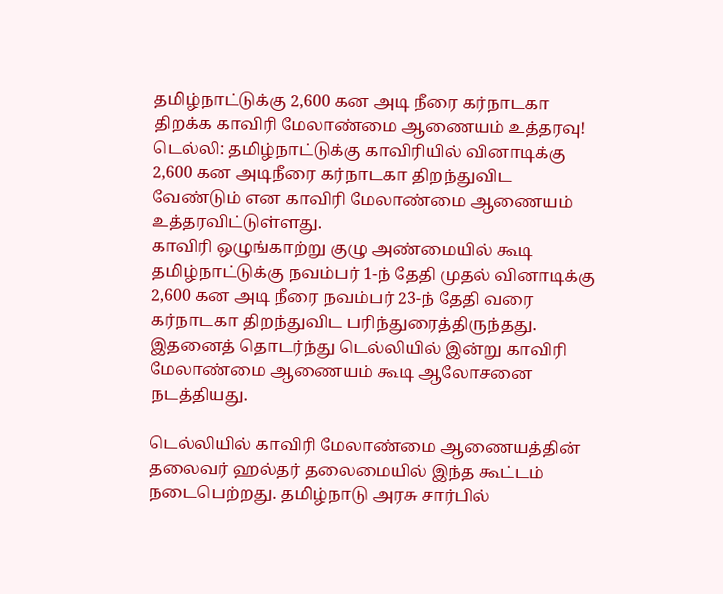தமிழ்நாட்டுக்கு 2,600 கன அடி நீரை கர்நாடகா திறக்க காவிரி மேலாண்மை ஆணையம் உத்தரவு!
டெல்லி: தமிழ்நாட்டுக்கு காவிரியில் வினாடிக்கு 2,600 கன அடிநீரை கர்நாடகா திறந்துவிட வேண்டும் என காவிரி மேலாண்மை ஆணையம் உத்தரவிட்டுள்ளது.
காவிரி ஒழுங்காற்று குழு அண்மையில் கூடி தமிழ்நாட்டுக்கு நவம்பர் 1-ந் தேதி முதல் வினாடிக்கு 2,600 கன அடி நீரை நவம்பர் 23-ந் தேதி வரை கர்நாடகா திறந்துவிட பரிந்துரைத்திருந்தது. இதனைத் தொடர்ந்து டெல்லியில் இன்று காவிரி மேலாண்மை ஆணையம் கூடி ஆலோசனை நடத்தியது.

டெல்லியில் காவிரி மேலாண்மை ஆணையத்தின் தலைவர் ஹல்தர் தலைமையில் இந்த கூட்டம் நடைபெற்றது. தமிழ்நாடு அரசு சார்பில்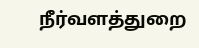நீர்வளத்துறை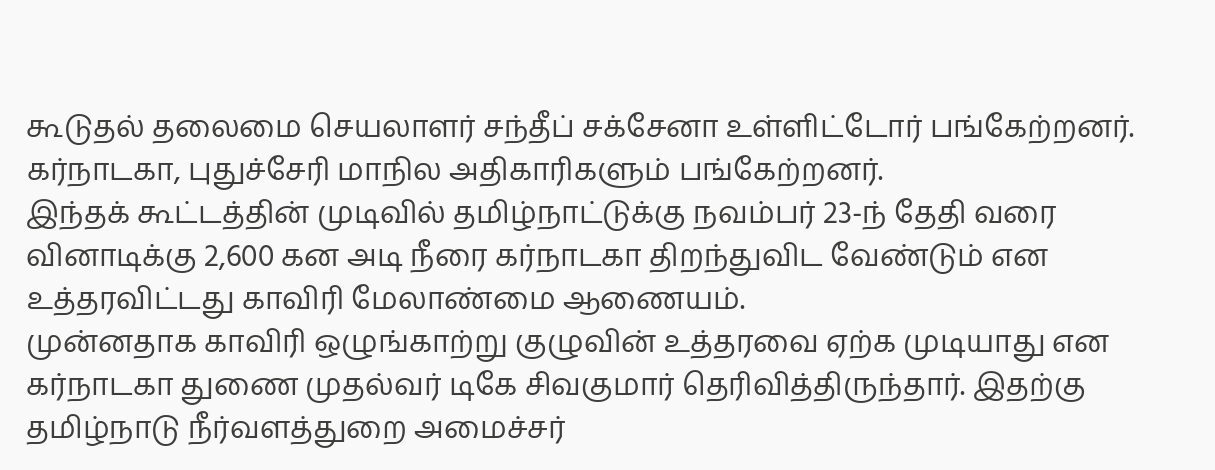கூடுதல் தலைமை செயலாளர் சந்தீப் சக்சேனா உள்ளிட்டோர் பங்கேற்றனர். கர்நாடகா, புதுச்சேரி மாநில அதிகாரிகளும் பங்கேற்றனர்.
இந்தக் கூட்டத்தின் முடிவில் தமிழ்நாட்டுக்கு நவம்பர் 23-ந் தேதி வரை வினாடிக்கு 2,600 கன அடி நீரை கர்நாடகா திறந்துவிட வேண்டும் என உத்தரவிட்டது காவிரி மேலாண்மை ஆணையம்.
முன்னதாக காவிரி ஒழுங்காற்று குழுவின் உத்தரவை ஏற்க முடியாது என கர்நாடகா துணை முதல்வர் டிகே சிவகுமார் தெரிவித்திருந்தார். இதற்கு தமிழ்நாடு நீர்வளத்துறை அமைச்சர்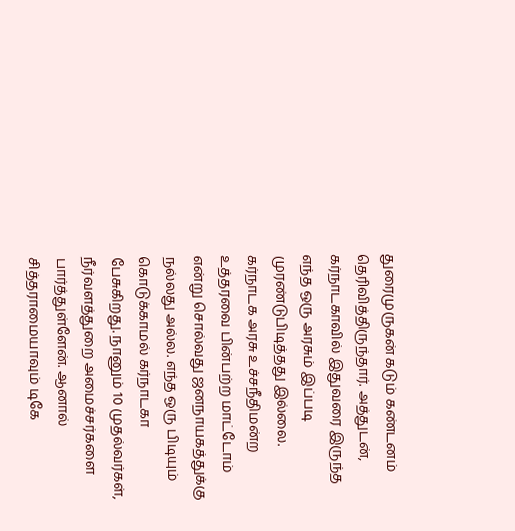துரைமுருகன் கடும் கண்டனம் தெரிவித்திருந்தார். அத்துடன், கர்நாடகாவில் இதுவரை இருந்த எந்த ஒரு அரசும் இப்படி முரண்டுபிடித்தது இல்லை. கர்நாடக அரசு உச்சநீதிமன்ற உத்தரவை பின்பற்ற மாட்டோம் என்று சொல்வது ஜனநாயகத்துக்கு நல்லது அல்ல. எந்த ஒரு பிடியும் கொடுக்காமல் கர்நாடகா பேசுகிறது. நானும் 10 முதல்வர்கள், நீர்வளத்துறை அமைச்சர்களை பார்த்துள்ளேன். ஆனால் சித்தராமையாவும் டிகே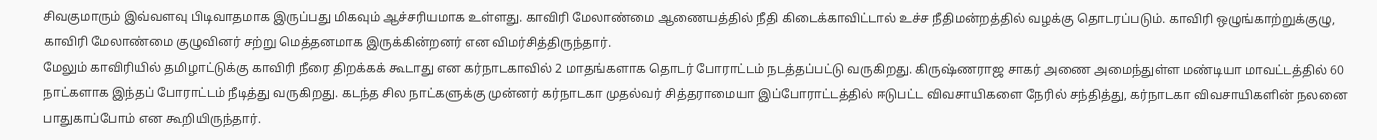சிவகுமாரும் இவ்வளவு பிடிவாதமாக இருப்பது மிகவும் ஆச்சரியமாக உள்ளது. காவிரி மேலாண்மை ஆணையத்தில் நீதி கிடைக்காவிட்டால் உச்ச நீதிமன்றத்தில் வழக்கு தொடரப்படும். காவிரி ஒழுங்காற்றுக்குழு, காவிரி மேலாண்மை குழுவினர் சற்று மெத்தனமாக இருக்கின்றனர் என விமர்சித்திருந்தார்.
மேலும் காவிரியில் தமிழாட்டுக்கு காவிரி நீரை திறக்கக் கூடாது என கர்நாடகாவில் 2 மாதங்களாக தொடர் போராட்டம் நடத்தப்பட்டு வருகிறது. கிருஷ்ணராஜ சாகர் அணை அமைந்துள்ள மண்டியா மாவட்டத்தில் 60 நாட்களாக இந்தப் போராட்டம் நீடித்து வருகிறது. கடந்த சில நாட்களுக்கு முன்னர் கர்நாடகா முதல்வர் சித்தராமையா இப்போராட்டத்தில் ஈடுபட்ட விவசாயிகளை நேரில் சந்தித்து, கர்நாடகா விவசாயிகளின் நலனை பாதுகாப்போம் என கூறியிருந்தார்.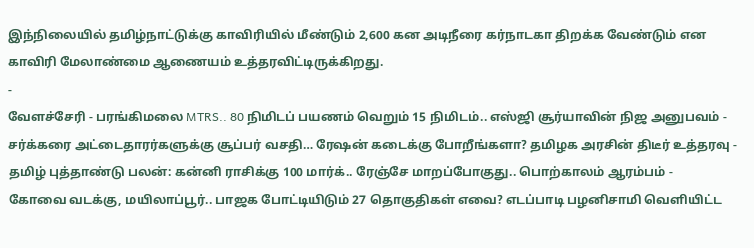இந்நிலையில் தமிழ்நாட்டுக்கு காவிரியில் மீண்டும் 2,600 கன அடிநீரை கர்நாடகா திறக்க வேண்டும் என காவிரி மேலாண்மை ஆணையம் உத்தரவிட்டிருக்கிறது.
-
வேளச்சேரி - பரங்கிமலை MTRS.. 80 நிமிடப் பயணம் வெறும் 15 நிமிடம்.. எஸ்ஜி சூர்யாவின் நிஜ அனுபவம் -
சர்க்கரை அட்டைதாரர்களுக்கு சூப்பர் வசதி… ரேஷன் கடைக்கு போறீங்களா? தமிழக அரசின் திடீர் உத்தரவு -
தமிழ் புத்தாண்டு பலன்: கன்னி ராசிக்கு 100 மார்க்.. ரேஞ்சே மாறப்போகுது.. பொற்காலம் ஆரம்பம் -
கோவை வடக்கு, மயிலாப்பூர்.. பாஜக போட்டியிடும் 27 தொகுதிகள் எவை? எடப்பாடி பழனிசாமி வெளியிட்ட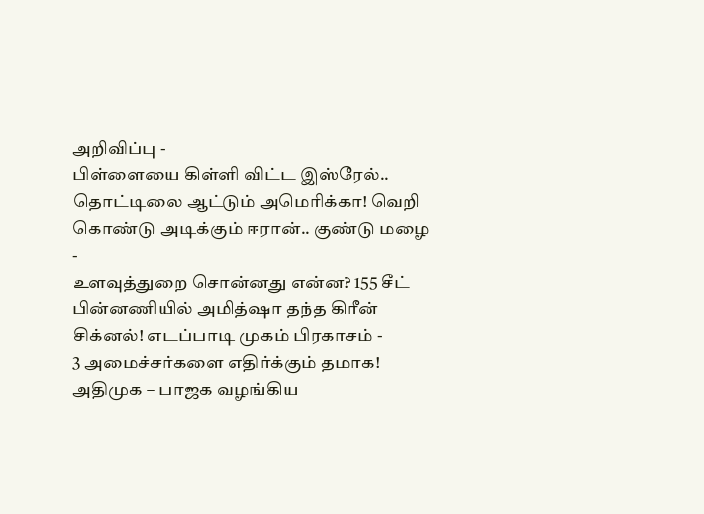அறிவிப்பு -
பிள்ளையை கிள்ளி விட்ட இஸ்ரேல்.. தொட்டிலை ஆட்டும் அமெரிக்கா! வெறி கொண்டு அடிக்கும் ஈரான்.. குண்டு மழை -
உளவுத்துறை சொன்னது என்ன? 155 சீட் பின்னணியில் அமித்ஷா தந்த கிரீன் சிக்னல்! எடப்பாடி முகம் பிரகாசம் -
3 அமைச்சர்களை எதிர்க்கும் தமாக! அதிமுக – பாஜக வழங்கிய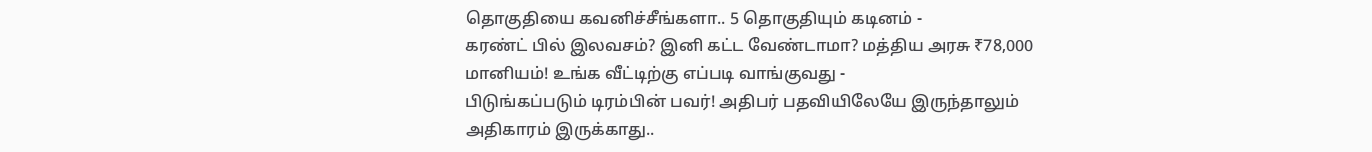தொகுதியை கவனிச்சீங்களா.. 5 தொகுதியும் கடினம் -
கரண்ட் பில் இலவசம்? இனி கட்ட வேண்டாமா? மத்திய அரசு ₹78,000 மானியம்! உங்க வீட்டிற்கு எப்படி வாங்குவது -
பிடுங்கப்படும் டிரம்பின் பவர்! அதிபர் பதவியிலேயே இருந்தாலும் அதிகாரம் இருக்காது..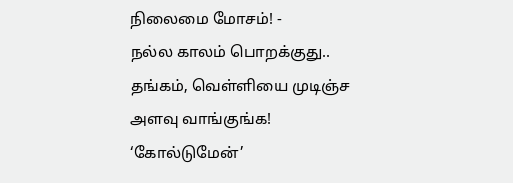நிலைமை மோசம்! -
நல்ல காலம் பொறக்குது.. தங்கம், வெள்ளியை முடிஞ்ச அளவு வாங்குங்க! ‘கோல்டுமேன்’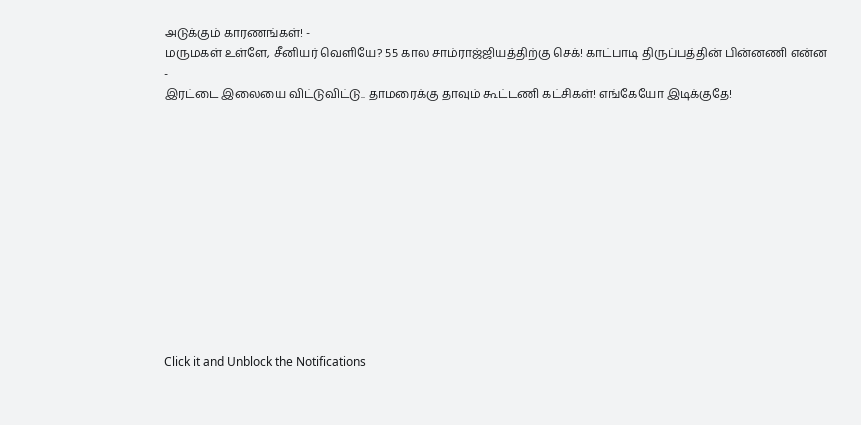அடுக்கும் காரணங்கள்! -
மருமகள் உள்ளே, சீனியர் வெளியே? 55 கால சாம்ராஜ்ஜியத்திற்கு செக்! காட்பாடி திருப்பத்தின் பின்னணி என்ன -
இரட்டை இலையை விட்டுவிட்டு.. தாமரைக்கு தாவும் கூட்டணி கட்சிகள்! எங்கேயோ இடிக்குதே!












Click it and Unblock the Notifications